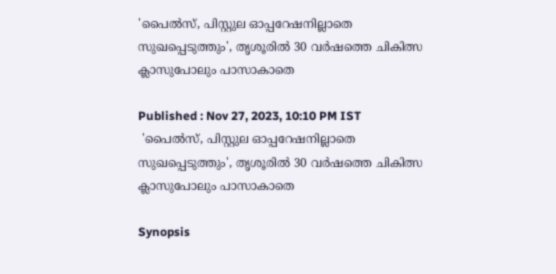'പൈല്‍സ്, പിസ്റ്റുല ഓപ്പറേഷനില്ലാതെ സുഖപ്പെടുത്തും', തൃശൂരിൽ 30 വര്‍ഷത്തെ ചികിത്സ ക്ലാസുപോലും പാസാകാതെ

Published : Nov 27, 2023, 10:10 PM IST
 'പൈല്‍സ്, പിസ്റ്റുല ഓപ്പറേഷനില്ലാതെ സുഖപ്പെടുത്തും', തൃശൂരിൽ 30 വര്‍ഷത്തെ ചികിത്സ ക്ലാസുപോലും പാസാകാതെ

Synopsis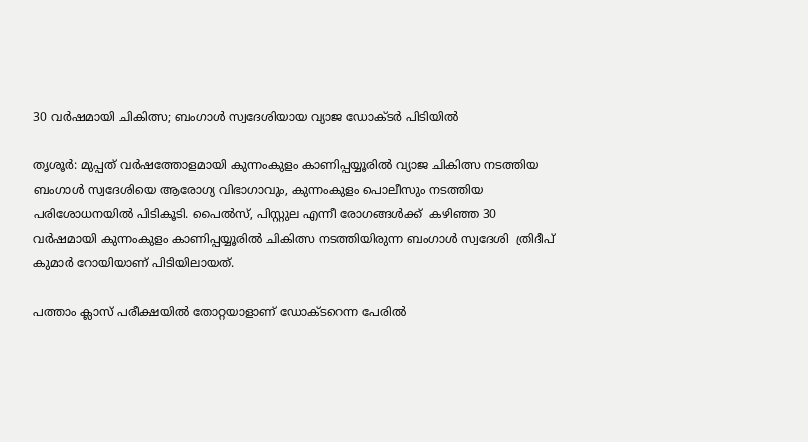30 വര്‍ഷമായി ചികിത്സ; ബംഗാള്‍ സ്വദേശിയായ വ്യാജ ഡോക്ടര്‍ പിടിയില്‍

തൃശൂര്‍: മുപ്പത് വര്‍ഷത്തോളമായി കുന്നംകുളം കാണിപ്പയ്യൂരില്‍ വ്യാജ ചികിത്സ നടത്തിയ ബംഗാള്‍ സ്വദേശിയെ ആരോഗ്യ വിഭാഗാവും, കുന്നംകുളം പൊലീസും നടത്തിയ പരിശോധനയില്‍ പിടികൂടി. പൈല്‍സ്, പിസ്റ്റുല എന്നീ രോഗങ്ങള്‍ക്ക്  കഴിഞ്ഞ 30 വര്‍ഷമായി കുന്നംകുളം കാണിപ്പയ്യൂരില്‍ ചികിത്സ നടത്തിയിരുന്ന ബംഗാള്‍ സ്വദേശി  ത്രിദീപ് കുമാര്‍ റോയിയാണ് പിടിയിലായത്.

പത്താം ക്ലാസ് പരീക്ഷയില്‍ തോറ്റയാളാണ് ഡോക്ടറെന്ന പേരിൽ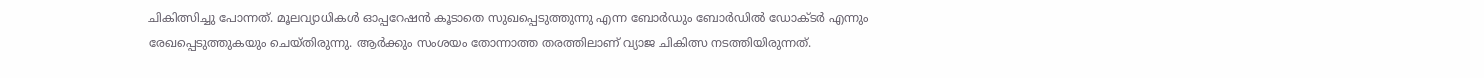ചികിത്സിച്ചു പോന്നത്. മൂലവ്യാധികള്‍ ഓപ്പറേഷന്‍ കൂടാതെ സുഖപ്പെടുത്തുന്നു എന്ന ബോര്‍ഡും ബോര്‍ഡില്‍ ഡോക്ടര്‍ എന്നും രേഖപ്പെടുത്തുകയും ചെയ്തിരുന്നു. ആര്‍ക്കും സംശയം തോന്നാത്ത തരത്തിലാണ് വ്യാജ ചികിത്സ നടത്തിയിരുന്നത്.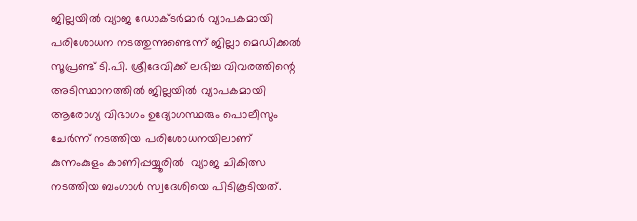ജില്ലയില്‍ വ്യാജ ഡോക്ടര്‍മാര്‍ വ്യാപകമായി പരിശോധന നടത്തുന്നുണ്ടെന്ന് ജില്ലാ മെഡിക്കല്‍ സൂപ്രണ്ട് ടി.പി. ശ്രീദേവിക്ക് ലഭിച്ച വിവരത്തിന്റെ അടിസ്ഥാനത്തില്‍ ജില്ലയില്‍ വ്യാപകമായി ആരോഗ്യ വിഭാഗം ഉദ്യോഗസ്ഥരും പൊലീസും ചേര്‍ന്ന് നടത്തിയ പരിശോധനയിലാണ് കുന്നംകുളം കാണിപ്പയ്യൂരില്‍  വ്യാജ ചികിത്സ നടത്തിയ ബംഗാള്‍ സ്വദേശിയെ പിടികൂടിയത്.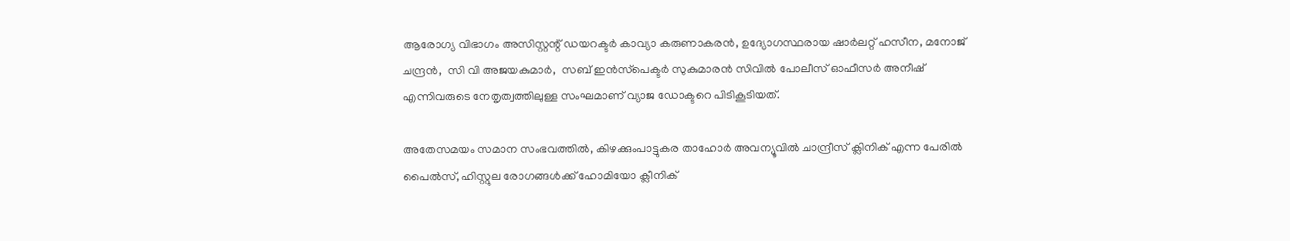ആരോഗ്യ വിഭാഗം അസിസ്റ്റന്റ് ഡയറക്ടര്‍ കാവ്യാ കരുണാകരന്‍, ഉദ്യോഗസ്ഥരായ ഷാര്‍ലറ്റ് ഹസീന, മനോജ് ചന്ദ്രന്‍,  സി വി അജയകുമാര്‍,  സബ് ഇന്‍സ്‌പെക്ടര്‍ സുകുമാരന്‍ സിവില്‍ പോലീസ് ഓഫീസര്‍ അനീഷ് എന്നിവരുടെ നേതൃത്വത്തിലുള്ള സംഘമാണ് വ്യാജ ഡോക്ടറെ പിടികൂടിയത്.

അതേസമയം സമാന സംഭവത്തിൽ, കിഴക്കുംപാട്ടുകര താഹോർ അവന്യൂവിൽ ചാന്ദ്രീസ് ക്ലിനിക് എന്ന പേരിൽ പൈൽസ്, ഹിസ്റ്റുല രോഗങ്ങൾക്ക് ഹോമിയോ ക്ലീനിക്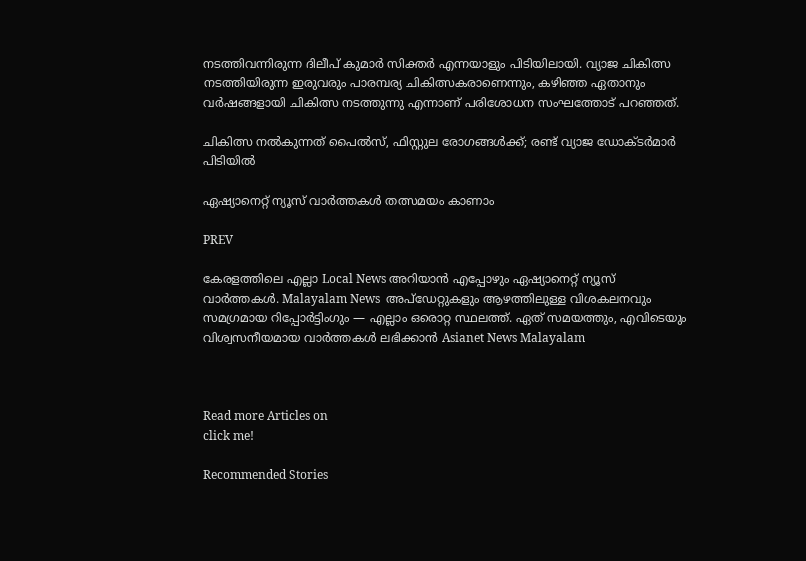നടത്തിവന്നിരുന്ന ദിലീപ് കുമാർ സിക്തർ എന്നയാളും പിടിയിലായി. വ്യാജ ചികിത്സ നടത്തിയിരുന്ന ഇരുവരും പാരമ്പര്യ ചികിത്സകരാണെന്നും, കഴിഞ്ഞ ഏതാനും വർഷങ്ങളായി ചികിത്സ നടത്തുന്നു എന്നാണ് പരിശോധന സംഘത്തോട് പറഞ്ഞത്.

ചികിത്സ നല്‍കുന്നത് പൈൽസ്, ഫിസ്റ്റുല രോഗങ്ങൾക്ക്; രണ്ട് വ്യാജ ഡോക്ടർമാർ പിടിയില്‍

ഏഷ്യാനെറ്റ് ന്യൂസ് വാർത്തകൾ തത്സമയം കാണാം

PREV

കേരളത്തിലെ എല്ലാ Local News അറിയാൻ എപ്പോഴും ഏഷ്യാനെറ്റ് ന്യൂസ് വാർത്തകൾ. Malayalam News  അപ്‌ഡേറ്റുകളും ആഴത്തിലുള്ള വിശകലനവും സമഗ്രമായ റിപ്പോർട്ടിംഗും — എല്ലാം ഒരൊറ്റ സ്ഥലത്ത്. ഏത് സമയത്തും, എവിടെയും വിശ്വസനീയമായ വാർത്തകൾ ലഭിക്കാൻ Asianet News Malayalam



Read more Articles on
click me!

Recommended Stories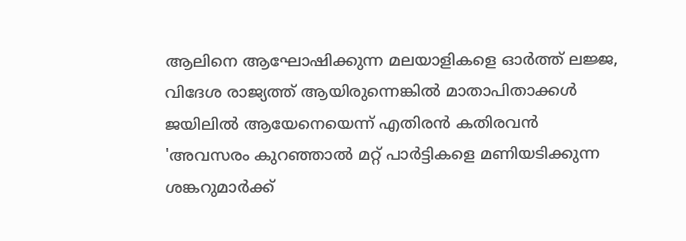ആലിനെ ആഘോഷിക്കുന്ന മലയാളികളെ ഓർത്ത് ലജ്ജ, വിദേശ രാജ്യത്ത് ആയിരുന്നെങ്കിൽ മാതാപിതാക്കൾ ജയിലിൽ ആയേനെയെന്ന് എതിരൻ കതിരവൻ
'അവസരം കുറഞ്ഞാൽ മറ്റ് പാര്‍ട്ടികളെ മണിയടിക്കുന്ന ശങ്കറുമാർക്ക്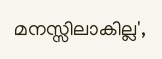മനസ്സിലാകില്ല',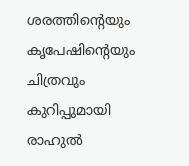ശരത്തിന്റെയും കൃപേഷിന്റെയും ചിത്രവും കുറിപ്പുമായി രാഹുൽ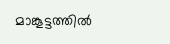മാങ്കൂട്ടത്തിൽ